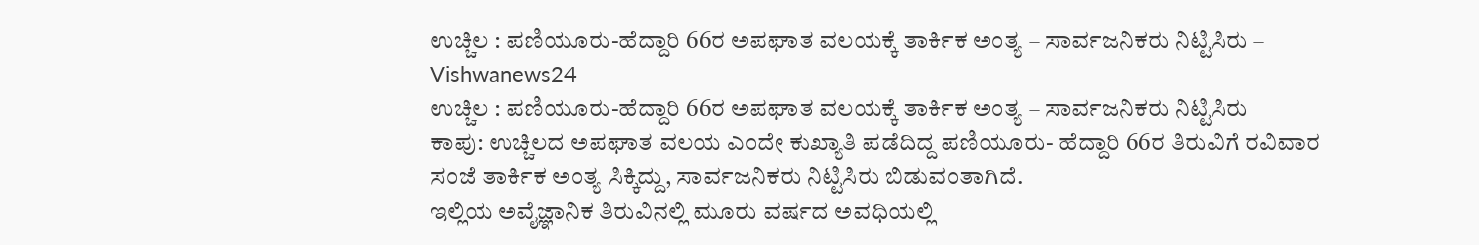ಉಚ್ಚಿಲ : ಪಣಿಯೂರು-ಹೆದ್ದಾರಿ 66ರ ಅಪಘಾತ ವಲಯಕ್ಕೆ ತಾರ್ಕಿಕ ಅಂತ್ಯ – ಸಾರ್ವಜನಿಕರು ನಿಟ್ಟಿಸಿರು – Vishwanews24
ಉಚ್ಚಿಲ : ಪಣಿಯೂರು-ಹೆದ್ದಾರಿ 66ರ ಅಪಘಾತ ವಲಯಕ್ಕೆ ತಾರ್ಕಿಕ ಅಂತ್ಯ – ಸಾರ್ವಜನಿಕರು ನಿಟ್ಟಿಸಿರು
ಕಾಪು: ಉಚ್ಚಿಲದ ಅಪಘಾತ ವಲಯ ಎಂದೇ ಕುಖ್ಯಾತಿ ಪಡೆದಿದ್ದ ಪಣಿಯೂರು- ಹೆದ್ದಾರಿ 66ರ ತಿರುವಿಗೆ ರವಿವಾರ ಸಂಜೆ ತಾರ್ಕಿಕ ಅಂತ್ಯ ಸಿಕ್ಕಿದ್ದು, ಸಾರ್ವಜನಿಕರು ನಿಟ್ಟಿಸಿರು ಬಿಡುವಂತಾಗಿದೆ.
ಇಲ್ಲಿಯ ಅವೈಜ್ಞಾನಿಕ ತಿರುವಿನಲ್ಲಿ ಮೂರು ವರ್ಷದ ಅವಧಿಯಲ್ಲಿ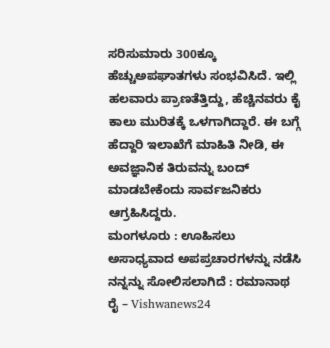ಸರಿಸುಮಾರು 300ಕ್ಕೂ ಹೆಚ್ಚುಅಪಘಾತಗಳು ಸಂಭವಿಸಿದೆ. ಇಲ್ಲಿ ಹಲವಾರು ಪ್ರಾಣತೆತ್ತಿದ್ದು, ಹೆಚ್ಚಿನವರು ಕೈ ಕಾಲು ಮುರಿತಕ್ಕೆ ಒಳಗಾಗಿದ್ದಾರೆ. ಈ ಬಗ್ಗೆ ಹೆದ್ದಾರಿ ಇಲಾಖೆಗೆ ಮಾಹಿತಿ ನೀಡಿ, ಈ ಅವಜ್ಞಾನಿಕ ತಿರುವನ್ನು ಬಂದ್ ಮಾಡಬೇಕೆಂದು ಸಾರ್ವಜನಿಕರು ಆಗ್ರಹಿಸಿದ್ದರು.
ಮಂಗಳೂರು : ಊಹಿಸಲು ಅಸಾಧ್ಯವಾದ ಅಪಪ್ರಚಾರಗಳನ್ನು ನಡೆಸಿ ನನ್ನನ್ನು ಸೋಲಿಸಲಾಗಿದೆ : ರಮಾನಾಥ ರೈ – Vishwanews24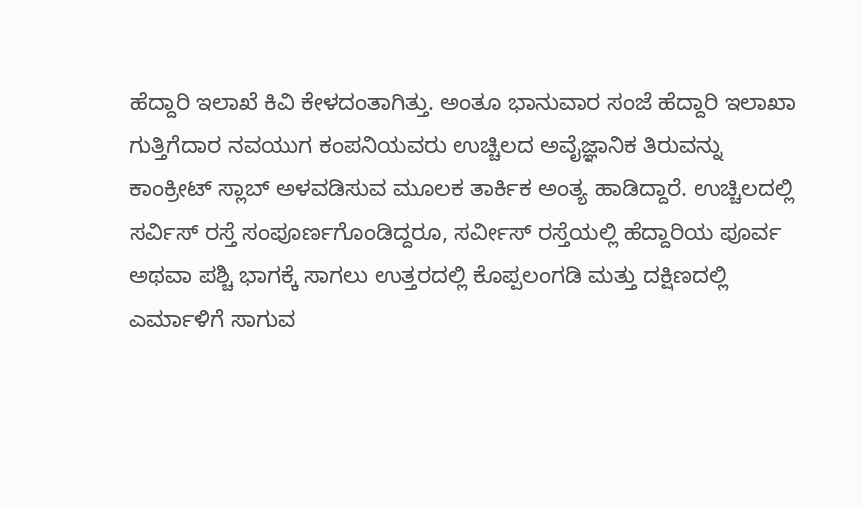ಹೆದ್ದಾರಿ ಇಲಾಖೆ ಕಿವಿ ಕೇಳದಂತಾಗಿತ್ತು. ಅಂತೂ ಭಾನುವಾರ ಸಂಜೆ ಹೆದ್ದಾರಿ ಇಲಾಖಾ ಗುತ್ತಿಗೆದಾರ ನವಯುಗ ಕಂಪನಿಯವರು ಉಚ್ಚಿಲದ ಅವೈಜ್ಞಾನಿಕ ತಿರುವನ್ನು ಕಾಂಕ್ರೀಟ್ ಸ್ಲಾಬ್ ಅಳವಡಿಸುವ ಮೂಲಕ ತಾರ್ಕಿಕ ಅಂತ್ಯ ಹಾಡಿದ್ದಾರೆ. ಉಚ್ಚಿಲದಲ್ಲಿ ಸರ್ವಿಸ್ ರಸ್ತೆ ಸಂಪೂರ್ಣಗೊಂಡಿದ್ದರೂ, ಸರ್ವೀಸ್ ರಸ್ತೆಯಲ್ಲಿ ಹೆದ್ದಾರಿಯ ಪೂರ್ವ ಅಥವಾ ಪಶ್ಚಿ ಭಾಗಕ್ಕೆ ಸಾಗಲು ಉತ್ತರದಲ್ಲಿ ಕೊಪ್ಪಲಂಗಡಿ ಮತ್ತು ದಕ್ಷಿಣದಲ್ಲಿ ಎರ್ಮಾಳಿಗೆ ಸಾಗುವ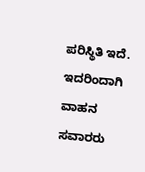ಪರಿಸ್ಥಿತಿ ಇದೆ. ಇದರಿಂದಾಗಿ ವಾಹನ ಸವಾರರು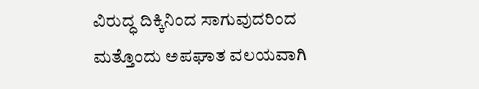ವಿರುದ್ಧ ದಿಕ್ಕಿನಿಂದ ಸಾಗುವುದರಿಂದ ಮತ್ತೊಂದು ಅಪಘಾತ ವಲಯವಾಗಿ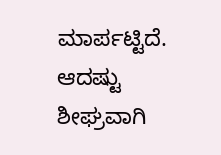ಮಾರ್ಪಟ್ಟಿದೆ.
ಆದಷ್ಟು ಶೀಘ್ರವಾಗಿ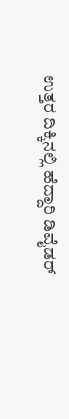ಉತ್ತರ ದಿಕ್ಕಿನಲ್ಲಿ ಹೆದ್ದಾರಿ ಡಿವೈಡರ್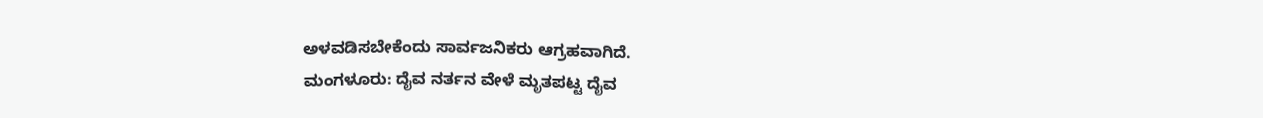ಅಳವಡಿಸಬೇಕೆಂದು ಸಾರ್ವಜನಿಕರು ಆಗ್ರಹವಾಗಿದೆ.
ಮಂಗಳೂರು: ದೈವ ನರ್ತನ ವೇಳೆ ಮೃತಪಟ್ಟ ದೈವ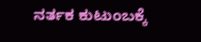ನರ್ತಕ ಕುಟುಂಬಕ್ಕೆ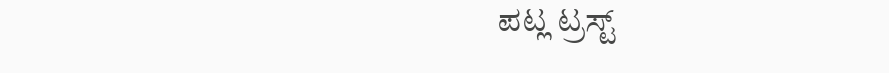ಪಟ್ಲ ಟ್ರಸ್ಟ್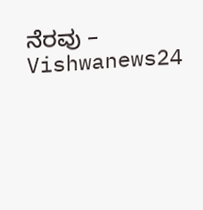ನೆರವು – Vishwanews24